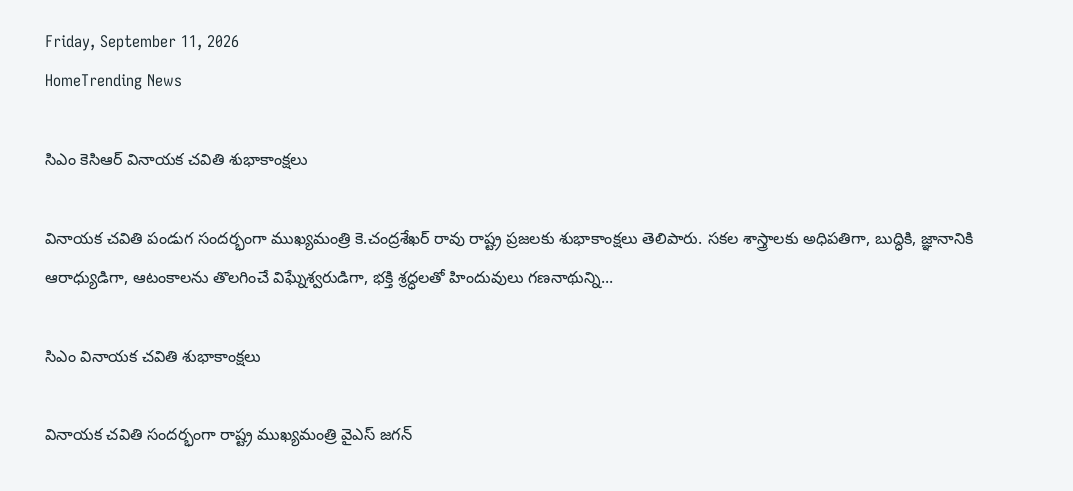Friday, September 11, 2026
HomeTrending News

సిఎం కెసిఆర్ వినాయక చవితి శుభాకాంక్షలు

వినాయక చవితి పండుగ సందర్భంగా ముఖ్యమంత్రి కె.చంద్రశేఖర్ రావు రాష్ట్ర ప్రజలకు శుభాకాంక్షలు తెలిపారు. సకల శాస్త్రాలకు అధిపతిగా, బుద్ధికి, జ్ఞానానికి ఆరాధ్యుడిగా, ఆటంకాలను తొలగించే విఘ్నేశ్వరుడిగా, భక్తి శ్రద్ధలతో హిందువులు గణనాథున్ని...

సిఎం వినాయక చవితి శుభాకాంక్షలు

వినాయక చవితి సందర్భంగా రాష్ట్ర ముఖ్యమంత్రి వైఎస్ జగన్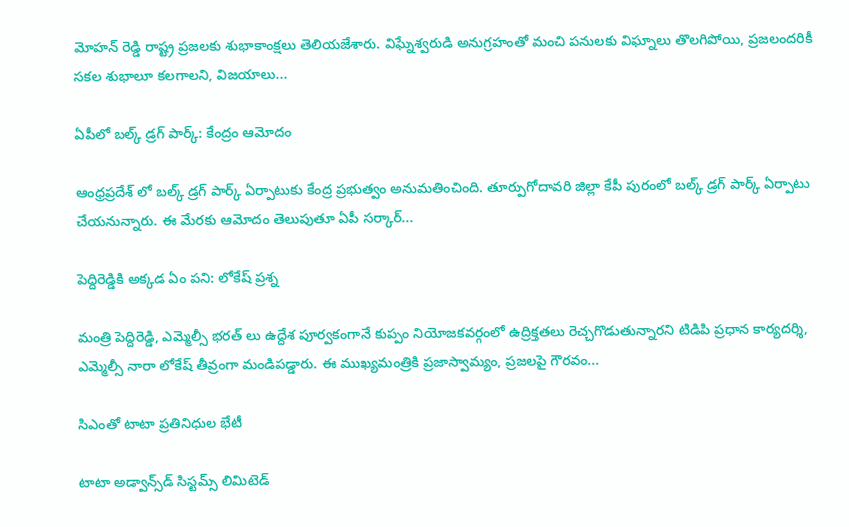మోహన్ రెడ్డి రాష్ట్ర ప్రజలకు శుభాకాంక్షలు తెలియజేశారు. విఘ్నేశ్వరుడి అనుగ్రహంతో మంచి పనులకు విఘ్నాలు తొలగిపోయి, ప్రజలందరికీ సకల శుభాలూ కలగాలని, విజయాలు...

ఏపీలో బల్క్ డ్రగ్ పార్క్: కేంద్రం ఆమోదం

ఆంధ్రప్రదేశ్ లో బల్క్ డ్రగ్ పార్క్ ఏర్పాటుకు కేంద్ర ప్రభుత్వం అనుమతించింది. తూర్పుగోదావరి జిల్లా కేపీ పురంలో బల్క్ డ్రగ్ పార్క్ ఏర్పాటు చేయనున్నారు. ఈ మేరకు ఆమోదం తెలుపుతూ ఏపీ సర్కార్...

పెద్దిరెడ్డికి అక్కడ ఏం పని: లోకేష్ ప్రశ్న

మంత్రి పెద్దిరెడ్డి, ఎమ్మెల్సీ భరత్ లు ఉద్దేశ పూర్వకంగానే కుప్పం నియోజకవర్గంలో ఉద్రిక్తతలు రెచ్చగొడుతున్నారని టిడిపి ప్రధాన కార్యదర్శి, ఎమ్మెల్సీ నారా లోకేష్ తీవ్రంగా మండిపడ్డారు. ఈ ముఖ్యమంత్రికి ప్రజాస్వామ్యం, ప్రజలపై గౌరవం...

సిఎంతో టాటా ప్రతినిధుల భేటీ

టాటా అడ్వాన్స్‌డ్‌ సిస్టమ్స్‌ లిమిటెడ్‌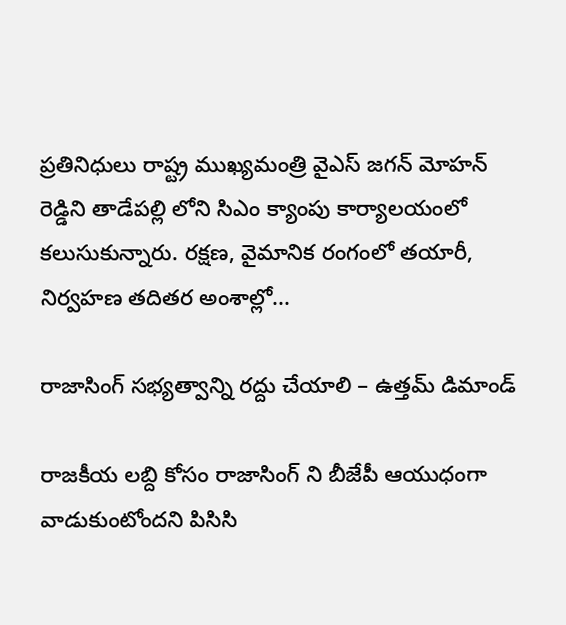ప్రతినిధులు రాష్ట్ర ముఖ్యమంత్రి వైఎస్ జగన్ మోహన్ రెడ్డిని తాడేపల్లి లోని సిఎం క్యాంపు కార్యాలయంలో కలుసుకున్నారు. రక్షణ, వైమానిక రంగంలో తయారీ, నిర్వహణ తదితర అంశాల్లో...

రాజాసింగ్ సభ్యత్వాన్ని రద్దు చేయాలి – ఉత్తమ్ డిమాండ్

రాజకీయ లబ్ది కోసం రాజాసింగ్ ని బీజేపీ ఆయుధంగా వాడుకుంటోందని పిసిసి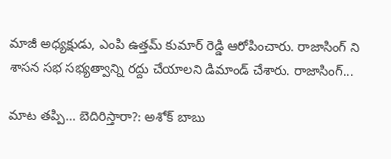మాజీ అధ్యక్షుడు, ఎంపి ఉత్తమ్ కుమార్ రెడ్డి ఆరోపించారు. రాజాసింగ్ ని శాసన సభ సభ్యత్వాన్ని రద్దు చేయాలని డిమాండ్ చేశారు. రాజాసింగ్...

మాట తప్పి… బెదిరిస్తారా?: అశోక్ బాబు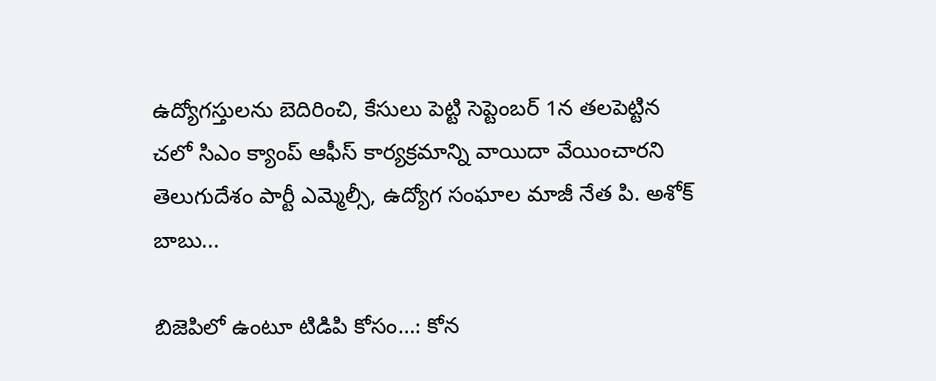ఉద్యోగస్తులను బెదిరించి, కేసులు పెట్టి సెప్టెంబర్ 1న తలపెట్టిన చలో సిఎం క్యాంప్ ఆఫీస్ కార్యక్రమాన్ని వాయిదా వేయించారని తెలుగుదేశం పార్టీ ఎమ్మెల్సీ, ఉద్యోగ సంఘాల మాజీ నేత పి. అశోక్ బాబు...

బిజెపిలో ఉంటూ టిడిపి కోసం…: కోన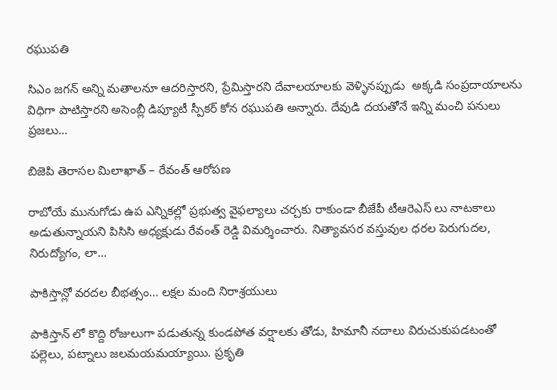రఘుపతి

సిఎం జగన్ అన్ని మతాలనూ ఆదరిస్తారని, ప్రేమిస్తారని దేవాలయాలకు వెళ్ళినప్పుడు  అక్కడి సంప్రదాయాలను విధిగా పాటిస్తారని అసెంబ్లీ డిప్యూటీ స్పీకర్ కోన రఘుపతి అన్నారు. దేవుడి దయతోనే ఇన్ని మంచి పనులు ప్రజలు...

బిజెపి తెరాసల మిలాఖాత్ – రేవంత్ ఆరోపణ

రాబోయే మునుగోడు ఉప ఎన్నికల్లో ప్రభుత్వ వైఫల్యాలు చర్చకు రాకుండా బీజేపీ టీఆరెఎస్ లు నాటకాలు అడుతున్నాయని పిసిసి అధ్యక్షుడు రేవంత్ రెడ్డి విమర్శించారు. నిత్యావసర వస్తువుల ధరల పెరుగుదల, నిరుద్యోగం, లా...

పాకిస్తాన్లో వరదల బీభత్సం… లక్షల మంది నిరాశ్రయులు

పాకిస్తాన్ లో కొద్ది రోజులుగా పడుతున్న కుండపోత వర్షాలకు తోడు, హిమానీ నదాలు విరుచుకుపడటంతో పల్లెలు, పట్నాలు జలమయమయ్యాయి. ప్రకృతి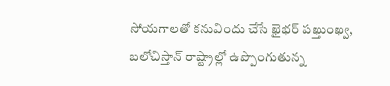సోయగాలతో కనువిందు చేసే ఖైభర్ పఖ్తుంఖ్వ, బలోచిస్తాన్ రాష్ట్రాల్లో ఉప్పొంగుతున్న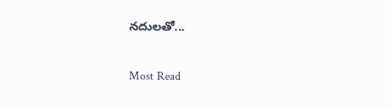నదులతో...

Most Read